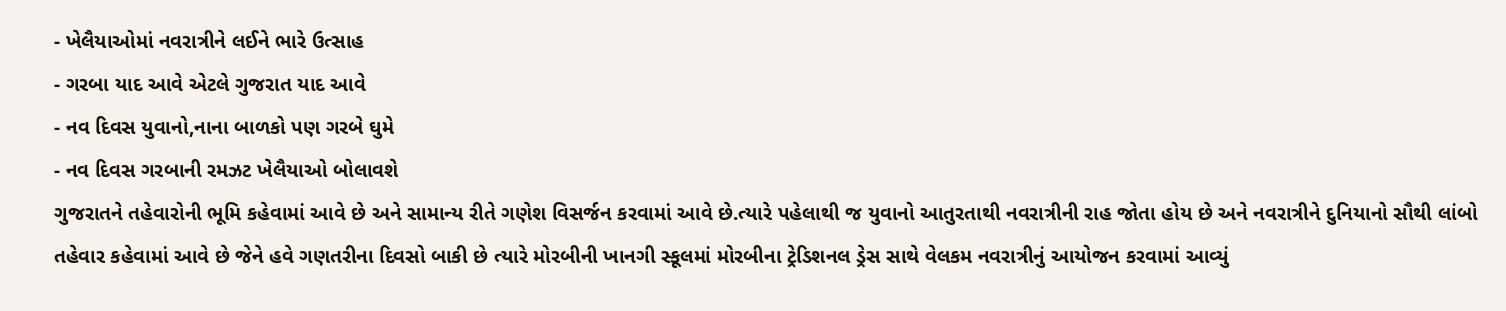- ખેલૈયાઓમાં નવરાત્રીને લઈને ભારે ઉત્સાહ
- ગરબા યાદ આવે એટલે ગુજરાત યાદ આવે
- નવ દિવસ યુવાનો,નાના બાળકો પણ ગરબે ઘુમે
- નવ દિવસ ગરબાની રમઝટ ખેલૈયાઓ બોલાવશે
ગુજરાતને તહેવારોની ભૂમિ કહેવામાં આવે છે અને સામાન્ય રીતે ગણેશ વિસર્જન કરવામાં આવે છે.ત્યારે પહેલાથી જ યુવાનો આતુરતાથી નવરાત્રીની રાહ જોતા હોય છે અને નવરાત્રીને દુનિયાનો સૌથી લાંબો તહેવાર કહેવામાં આવે છે જેને હવે ગણતરીના દિવસો બાકી છે ત્યારે મોરબીની ખાનગી સ્કૂલમાં મોરબીના ટ્રેડિશનલ ડ્રેસ સાથે વેલકમ નવરાત્રીનું આયોજન કરવામાં આવ્યું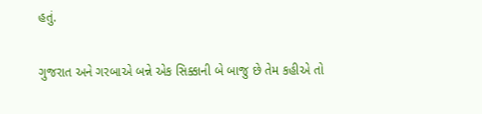હતું.

ગુજરાત અને ગરબાએ બન્ને એક સિક્કાની બે બાજુ છે તેમ કહીએ તો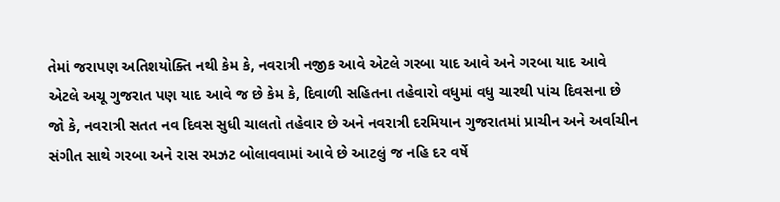તેમાં જરાપણ અતિશયોક્તિ નથી કેમ કે, નવરાત્રી નજીક આવે એટલે ગરબા યાદ આવે અને ગરબા યાદ આવે એટલે અચૂ ગુજરાત પણ યાદ આવે જ છે કેમ કે, દિવાળી સહિતના તહેવારો વધુમાં વધુ ચારથી પાંચ દિવસના છે જો કે, નવરાત્રી સતત નવ દિવસ સુધી ચાલતો તહેવાર છે અને નવરાત્રી દરમિયાન ગુજરાતમાં પ્રાચીન અને અર્વાચીન સંગીત સાથે ગરબા અને રાસ રમઝટ બોલાવવામાં આવે છે આટલું જ નહિ દર વર્ષે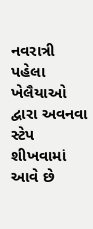નવરાત્રી પહેલા ખેલૈયાઓ દ્વારા અવનવા સ્ટેપ શીખવામાં આવે છે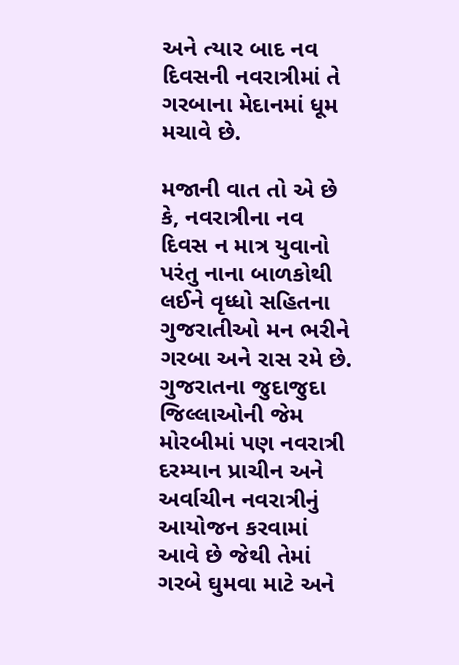અને ત્યાર બાદ નવ દિવસની નવરાત્રીમાં તે ગરબાના મેદાનમાં ધૂમ મચાવે છે.

મજાની વાત તો એ છે કે, નવરાત્રીના નવ દિવસ ન માત્ર યુવાનો પરંતુ નાના બાળકોથી લઈને વૃધ્ધો સહિતના ગુજરાતીઓ મન ભરીને ગરબા અને રાસ રમે છે. ગુજરાતના જુદાજુદા જિલ્લાઓની જેમ મોરબીમાં પણ નવરાત્રી દરમ્યાન પ્રાચીન અને અર્વાચીન નવરાત્રીનું આયોજન કરવામાં આવે છે જેથી તેમાં ગરબે ઘુમવા માટે અને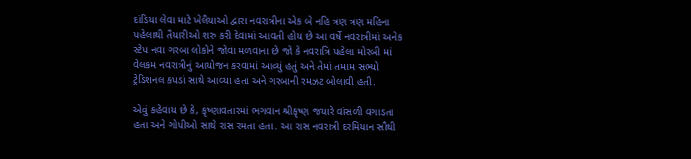દાંડિયા લેવા માટે ખેલૈયાઓ દ્વારા નવરાત્રીના એક બે નહિ ત્રણ ત્રણ મહિના પહેલાથી તૈયારીઓ શરુ કરી દેવામાં આવતી હોય છે આ વર્ષે નવરાત્રીમાં અનેક સ્ટેપ નવા ગરબા લોકોને જોવા મળવાના છે જો કે નવરાત્રિ પહેલા મોરબી માં વેલકમ નવરાત્રીનું આયોજન કરવામાં આવ્યું હતું અને તેમાં તમામ સભ્યો ટ્રેડિશનલ કપડાં સાથે આવ્યા હતા અને ગરબાની રમઝટ બોલાવી હતી.

એવું કહેવાય છે કે, કૃષ્ણાવતારમાં ભગવાન શ્રીકૃષ્ણ જયારે વાંસળી વગાડતા હતા અને ગોપીઓ સાથે રાસ રમતા હતા. આ રાસ નવરાત્રી દરમિયાન સૌથી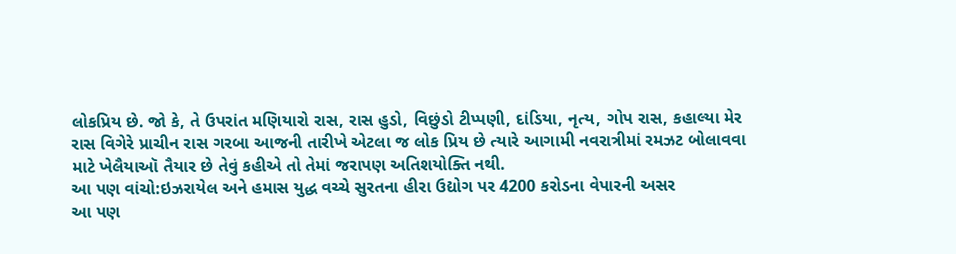લોકપ્રિય છે. જો કે, તે ઉપરાંત મણિયારો રાસ, રાસ હુડો, વિછુંડો ટીપ્પણી, દાંડિયા, નૃત્ય, ગોપ રાસ, કહાલ્યા મેર રાસ વિગેરે પ્રાચીન રાસ ગરબા આજની તારીખે એટલા જ લોક પ્રિય છે ત્યારે આગામી નવરાત્રીમાં રમઝટ બોલાવવા માટે ખેલૈયાઑ તૈયાર છે તેવું કહીએ તો તેમાં જરાપણ અતિશયોક્તિ નથી.
આ પણ વાંચો:ઇઝરાયેલ અને હમાસ યુદ્ધ વચ્ચે સુરતના હીરા ઉદ્યોગ પર 4200 કરોડના વેપારની અસર
આ પણ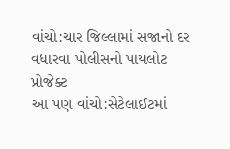વાંચો:ચાર જિલ્લામાં સજાનો દર વધારવા પોલીસનો પાયલોટ પ્રોજેક્ટ
આ પણ વાંચો:સેટેલાઈટમાં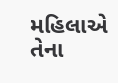મહિલાએ તેના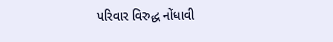પરિવાર વિરુદ્ધ નોંધાવી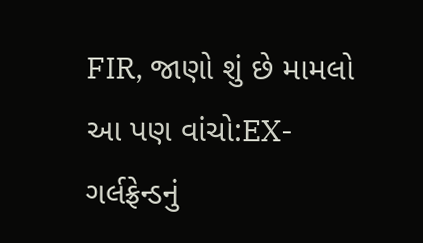FIR, જાણો શું છે મામલો
આ પણ વાંચો:EX- ગર્લફ્રેન્ડનું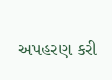અપહરણ કરી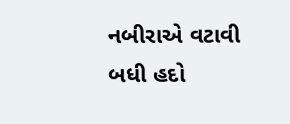નબીરાએ વટાવી બધી હદો